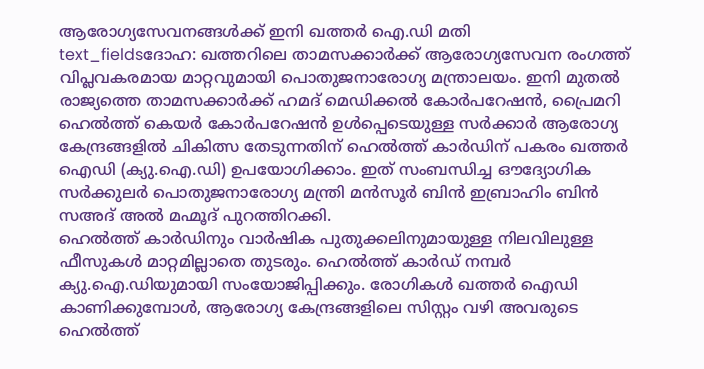ആരോഗ്യസേവനങ്ങൾക്ക് ഇനി ഖത്തർ ഐ.ഡി മതി
text_fieldsദോഹ: ഖത്തറിലെ താമസക്കാർക്ക് ആരോഗ്യസേവന രംഗത്ത് വിപ്ലവകരമായ മാറ്റവുമായി പൊതുജനാരോഗ്യ മന്ത്രാലയം. ഇനി മുതൽ രാജ്യത്തെ താമസക്കാർക്ക് ഹമദ് മെഡിക്കൽ കോർപറേഷൻ, പ്രൈമറി ഹെൽത്ത് കെയർ കോർപറേഷൻ ഉൾപ്പെടെയുള്ള സർക്കാർ ആരോഗ്യ കേന്ദ്രങ്ങളിൽ ചികിത്സ തേടുന്നതിന് ഹെൽത്ത് കാർഡിന് പകരം ഖത്തർ ഐഡി (ക്യു.ഐ.ഡി) ഉപയോഗിക്കാം. ഇത് സംബന്ധിച്ച ഔദ്യോഗിക സർക്കുലർ പൊതുജനാരോഗ്യ മന്ത്രി മൻസൂർ ബിൻ ഇബ്രാഹിം ബിൻ സഅദ് അൽ മഹ്മൂദ് പുറത്തിറക്കി.
ഹെൽത്ത് കാർഡിനും വാർഷിക പുതുക്കലിനുമായുള്ള നിലവിലുള്ള ഫീസുകൾ മാറ്റമില്ലാതെ തുടരും. ഹെൽത്ത് കാർഡ് നമ്പർ ക്യു.ഐ.ഡിയുമായി സംയോജിപ്പിക്കും. രോഗികൾ ഖത്തർ ഐഡി കാണിക്കുമ്പോൾ, ആരോഗ്യ കേന്ദ്രങ്ങളിലെ സിസ്റ്റം വഴി അവരുടെ ഹെൽത്ത്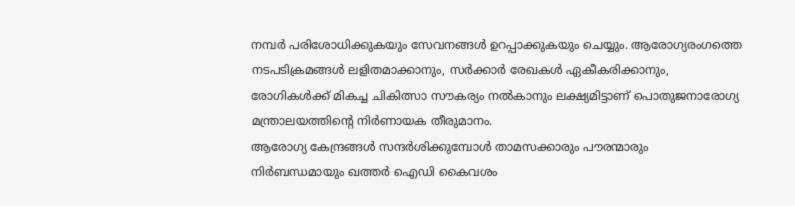നമ്പർ പരിശോധിക്കുകയും സേവനങ്ങൾ ഉറപ്പാക്കുകയും ചെയ്യും. ആരോഗ്യരംഗത്തെ നടപടിക്രമങ്ങൾ ലളിതമാക്കാനും, സർക്കാർ രേഖകൾ ഏകീകരിക്കാനും, രോഗികൾക്ക് മികച്ച ചികിത്സാ സൗകര്യം നൽകാനും ലക്ഷ്യമിട്ടാണ് പൊതുജനാരോഗ്യ മന്ത്രാലയത്തിന്റെ നിർണായക തീരുമാനം.
ആരോഗ്യ കേന്ദ്രങ്ങൾ സന്ദർശിക്കുമ്പോൾ താമസക്കാരും പൗരന്മാരും നിർബന്ധമായും ഖത്തർ ഐഡി കൈവശം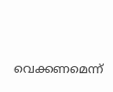വെക്കണമെന്ന്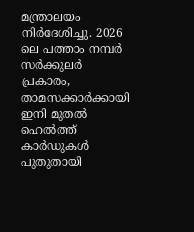മന്ത്രാലയം നിർദേശിച്ചു. 2026 ലെ പത്താം നമ്പർ സർക്കുലർ പ്രകാരം, താമസക്കാർക്കായി ഇനി മുതൽ ഹെൽത്ത് കാർഡുകൾ പുതുതായി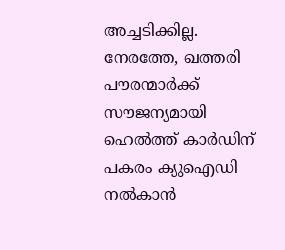അച്ചടിക്കില്ല. നേരത്തേ, ഖത്തരി പൗരന്മാർക്ക് സൗജന്യമായി ഹെൽത്ത് കാർഡിന് പകരം ക്യുഐഡി നൽകാൻ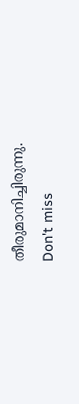തീരുമാനിച്ചിരുന്നു.
Don't miss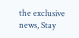the exclusive news, Stay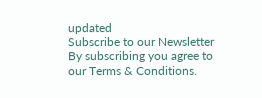updated
Subscribe to our Newsletter
By subscribing you agree to our Terms & Conditions.